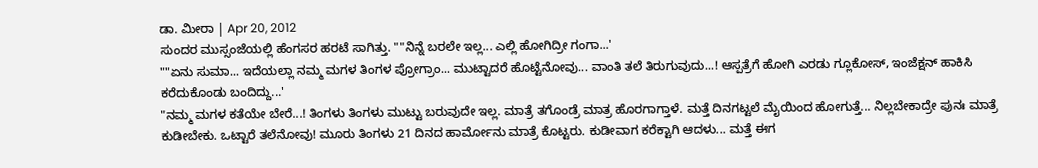ಡಾ. ಮೀರಾ | Apr 20, 2012
ಸುಂದರ ಮುಸ್ಸಂಜೆಯಲ್ಲಿ ಹೆಂಗಸರ ಹರಟೆ ಸಾಗಿತ್ತು. ""ನಿನ್ನೆ ಬರಲೇ ಇಲ್ಲ... ಎಲ್ಲಿ ಹೋಗಿದ್ರೀ ಗಂಗಾ...'
""ಏನು ಸುಮಾ... ಇದೆಯಲ್ಲಾ ನಮ್ಮ ಮಗಳ ತಿಂಗಳ ಪ್ರೋಗ್ರಾಂ... ಮುಟ್ಟಾದರೆ ಹೊಟ್ಟೆನೋವು... ವಾಂತಿ ತಲೆ ತಿರುಗುವುದು...! ಆಸ್ಪತ್ರೆಗೆ ಹೋಗಿ ಎರಡು ಗ್ಲೂಕೋಸ್, ಇಂಜೆಕ್ಷನ್ ಹಾಕಿಸಿ ಕರೆದುಕೊಂಡು ಬಂದಿದ್ದು...'
"ನಮ್ಮ ಮಗಳ ಕತೆಯೇ ಬೇರೆ...! ತಿಂಗಳು ತಿಂಗಳು ಮುಟ್ಟು ಬರುವುದೇ ಇಲ್ಲ. ಮಾತ್ರೆ ತಗೊಂಡ್ರೆ ಮಾತ್ರ ಹೊರಗಾಗ್ತಾಳೆ. ಮತ್ತೆ ದಿನಗಟ್ಟಲೆ ಮೈಯಿಂದ ಹೋಗುತ್ತೆ... ನಿಲ್ಲಬೇಕಾದ್ರೇ ಪುನಃ ಮಾತ್ರೆ ಕುಡೀಬೇಕು. ಒಟ್ಟಾರೆ ತಲೆನೋವು! ಮೂರು ತಿಂಗಳು 21 ದಿನದ ಹಾರ್ಮೋನು ಮಾತ್ರೆ ಕೊಟ್ಟರು. ಕುಡೀವಾಗ ಕರೆಕ್ಟಾಗಿ ಆದಳು... ಮತ್ತೆ ಈಗ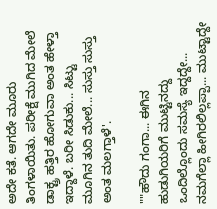ಅದೇ ಕತೆ. ಆಗದೇ ಮೂರು ತಿಂಗಳಾಯಿತು. ಪರೀಕ್ಷೆ ಮುಗಿದ ಮೇಲೆ ಡಾಕ್ಟ್ರ ಹತ್ತಿರ ಹೋಗುವಾ ಅಂತ ಹೇಳ್ತಾ ಇದ್ದಾಳೆ. ಬರೀ ಸಿಡುಕು... ಸಿಟ್ಟು ಮೂಗಿನ ತುದಿ ಮೇಲೆ... ಸುಸ್ತು ಸುಸ್ತು ಅಂತ ಮಲಗ್ತಾಳೆ'.

""ಹೌದು ಗಂಗಾ... ಈಗಿನ ಹುಡುಗಿಯರಿಗೆ ಮುಟ್ಟಿನದ್ದು ಒಂದಿಲ್ಲೊಂದು ಸಮಸ್ಯೆ ಇದ್ದದ್ದೇ... ನಮಗೆಲ್ಲಾ ಹೀಗಿರಲಿಲ್ಲಪ್ಪಾ... ಮುಟ್ಟಾದ್ದೇ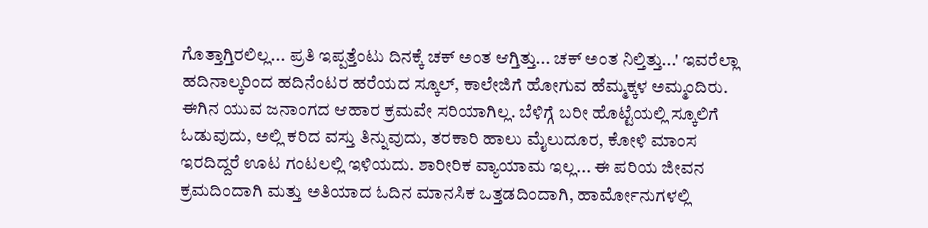ಗೊತ್ತಾಗ್ತಿರಲಿಲ್ಲ... ಪ್ರತಿ ಇಪ್ಪತ್ತೆಂಟು ದಿನಕ್ಕೆ ಚಕ್ ಅಂತ ಆಗ್ತಿತ್ತು... ಚಕ್ ಅಂತ ನಿಲ್ತಿತ್ತು...' ಇವರೆಲ್ಲಾ ಹದಿನಾಲ್ಕರಿಂದ ಹದಿನೆಂಟರ ಹರೆಯದ ಸ್ಕೂಲ್, ಕಾಲೇಜಿಗೆ ಹೋಗುವ ಹೆಮ್ಮಕ್ಕಳ ಅಮ್ಮಂದಿರು.
ಈಗಿನ ಯುವ ಜನಾಂಗದ ಆಹಾರ ಕ್ರಮವೇ ಸರಿಯಾಗಿಲ್ಲ. ಬೆಳಿಗ್ಗೆ ಬರೀ ಹೊಟ್ಟೆಯಲ್ಲಿ ಸ್ಕೂಲಿಗೆ ಓಡುವುದು, ಅಲ್ಲಿ ಕರಿದ ವಸ್ತು ತಿನ್ನುವುದು, ತರಕಾರಿ ಹಾಲು ಮೈಲುದೂರ, ಕೋಳಿ ಮಾಂಸ ಇರದಿದ್ದರೆ ಊಟ ಗಂಟಲಲ್ಲಿ ಇಳಿಯದು. ಶಾರೀರಿಕ ವ್ಯಾಯಾಮ ಇಲ್ಲ... ಈ ಪರಿಯ ಜೀವನ ಕ್ರಮದಿಂದಾಗಿ ಮತ್ತು ಅತಿಯಾದ ಓದಿನ ಮಾನಸಿಕ ಒತ್ತಡದಿಂದಾಗಿ, ಹಾರ್ಮೋನುಗಳಲ್ಲಿ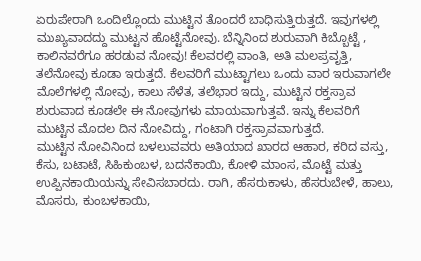ಏರುಪೇರಾಗಿ ಒಂದಿಲ್ಲೊಂದು ಮುಟ್ಟಿನ ತೊಂದರೆ ಬಾಧಿಸುತ್ತಿರುತ್ತದೆ. ಇವುಗಳಲ್ಲಿ ಮುಖ್ಯವಾದದ್ದು ಮುಟ್ಟನ ಹೊಟ್ಟೆನೋವು. ಬೆನ್ನಿನಿಂದ ಶುರುವಾಗಿ ಕಿಬ್ಬೊಟ್ಟೆ , ಕಾಲಿನವರೆಗೂ ಹರಡುವ ನೋವು! ಕೆಲವರಲ್ಲಿ ವಾಂತಿ, ಅತಿ ಮಲಪ್ರವೃತ್ತಿ, ತಲೆನೋವು ಕೂಡಾ ಇರುತ್ತದೆ. ಕೆಲವರಿಗೆ ಮುಟ್ಟಾಗಲು ಒಂದು ವಾರ ಇರುವಾಗಲೇ ಮೊಲೆಗಳಲ್ಲಿ ನೋವು, ಕಾಲು ಸೆಳೆತ, ತಲೆಭಾರ ಇದ್ದು, ಮುಟ್ಟಿನ ರಕ್ತಸ್ರಾವ ಶುರುವಾದ ಕೂಡಲೇ ಈ ನೋವುಗಳು ಮಾಯವಾಗುತ್ತವೆ. ಇನ್ನು ಕೆಲವರಿಗೆ ಮುಟ್ಟಿನ ಮೊದಲ ದಿನ ನೋವಿದ್ದು, ಗಂಟಾಗಿ ರಕ್ತಸ್ರಾವವಾಗುತ್ತದೆ.
ಮುಟ್ಟಿನ ನೋವಿನಿಂದ ಬಳಲುವವರು ಅತಿಯಾದ ಖಾರದ ಆಹಾರ, ಕರಿದ ವಸ್ತು, ಕೆಸು, ಬಟಾಟೆ, ಸಿಹಿಕುಂಬಳ, ಬದನೆಕಾಯಿ, ಕೋಳಿ ಮಾಂಸ, ಮೊಟ್ಟೆ ಮತ್ತು ಉಪ್ಪಿನಕಾಯಿಯನ್ನು ಸೇವಿಸಬಾರದು. ರಾಗಿ, ಹೆಸರುಕಾಳು, ಹೆಸರುಬೇಳೆ, ಹಾಲು, ಮೊಸರು, ಕುಂಬಳಕಾಯಿ,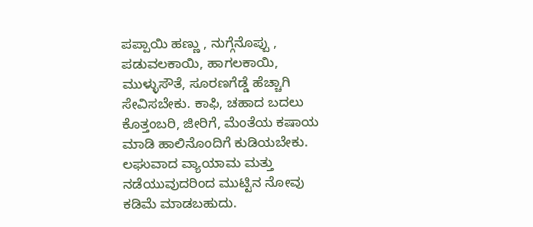ಪಪ್ಪಾಯಿ ಹಣ್ಣು , ನುಗ್ಗೆನೊಪ್ಪು , ಪಡುವಲಕಾಯಿ, ಹಾಗಲಕಾಯಿ, ಮುಳ್ಳುಸೌತೆ, ಸೂರಣಗೆಡ್ಡೆ ಹೆಚ್ಚಾಗಿ ಸೇವಿಸಬೇಕು. ಕಾಫಿ, ಚಹಾದ ಬದಲು ಕೊತ್ತಂಬರಿ, ಜೀರಿಗೆ, ಮೆಂತೆಯ ಕಷಾಯ ಮಾಡಿ ಹಾಲಿನೊಂದಿಗೆ ಕುಡಿಯಬೇಕು. ಲಘುವಾದ ವ್ಯಾಯಾಮ ಮತ್ತು ನಡೆಯುವುದರಿಂದ ಮುಟ್ಟಿನ ನೋವು ಕಡಿಮೆ ಮಾಡಬಹುದು.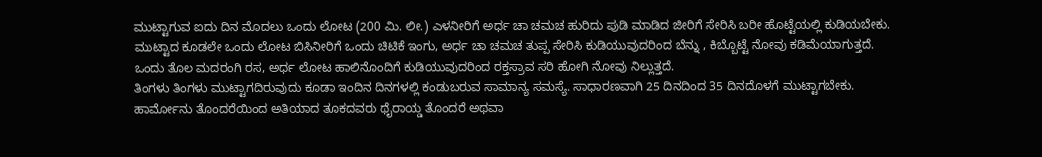ಮುಟ್ಟಾಗುವ ಐದು ದಿನ ಮೊದಲು ಒಂದು ಲೋಟ (200 ಮಿ. ಲೀ.) ಎಳನೀರಿಗೆ ಅರ್ಧ ಚಾ ಚಮಚ ಹುರಿದು ಪುಡಿ ಮಾಡಿದ ಜೀರಿಗೆ ಸೇರಿಸಿ ಬರೀ ಹೊಟ್ಟೆಯಲ್ಲಿ ಕುಡಿಯಬೇಕು. ಮುಟ್ಟಾದ ಕೂಡಲೇ ಒಂದು ಲೋಟ ಬಿಸಿನೀರಿಗೆ ಒಂದು ಚಿಟಿಕೆ ಇಂಗು, ಅರ್ಧ ಚಾ ಚಮಚ ತುಪ್ಪ ಸೇರಿಸಿ ಕುಡಿಯುವುದರಿಂದ ಬೆನ್ನು , ಕಿಬ್ಬೊಟ್ಟೆ ನೋವು ಕಡಿಮೆಯಾಗುತ್ತದೆ. ಒಂದು ತೊಲ ಮದರಂಗಿ ರಸ, ಅರ್ಧ ಲೋಟ ಹಾಲಿನೊಂದಿಗೆ ಕುಡಿಯುವುದರಿಂದ ರಕ್ತಸ್ರಾವ ಸರಿ ಹೋಗಿ ನೋವು ನಿಲ್ಲುತ್ತದೆ.
ತಿಂಗಳು ತಿಂಗಳು ಮುಟ್ಟಾಗದಿರುವುದು ಕೂಡಾ ಇಂದಿನ ದಿನಗಳಲ್ಲಿ ಕಂಡುಬರುವ ಸಾಮಾನ್ಯ ಸಮಸ್ಯೆ. ಸಾಧಾರಣವಾಗಿ 25 ದಿನದಿಂದ 35 ದಿನದೊಳಗೆ ಮುಟ್ಟಾಗಬೇಕು. ಹಾರ್ಮೋನು ತೊಂದರೆಯಿಂದ ಅತಿಯಾದ ತೂಕದವರು ಥೈರಾಯ್ಡ ತೊಂದರೆ ಅಥವಾ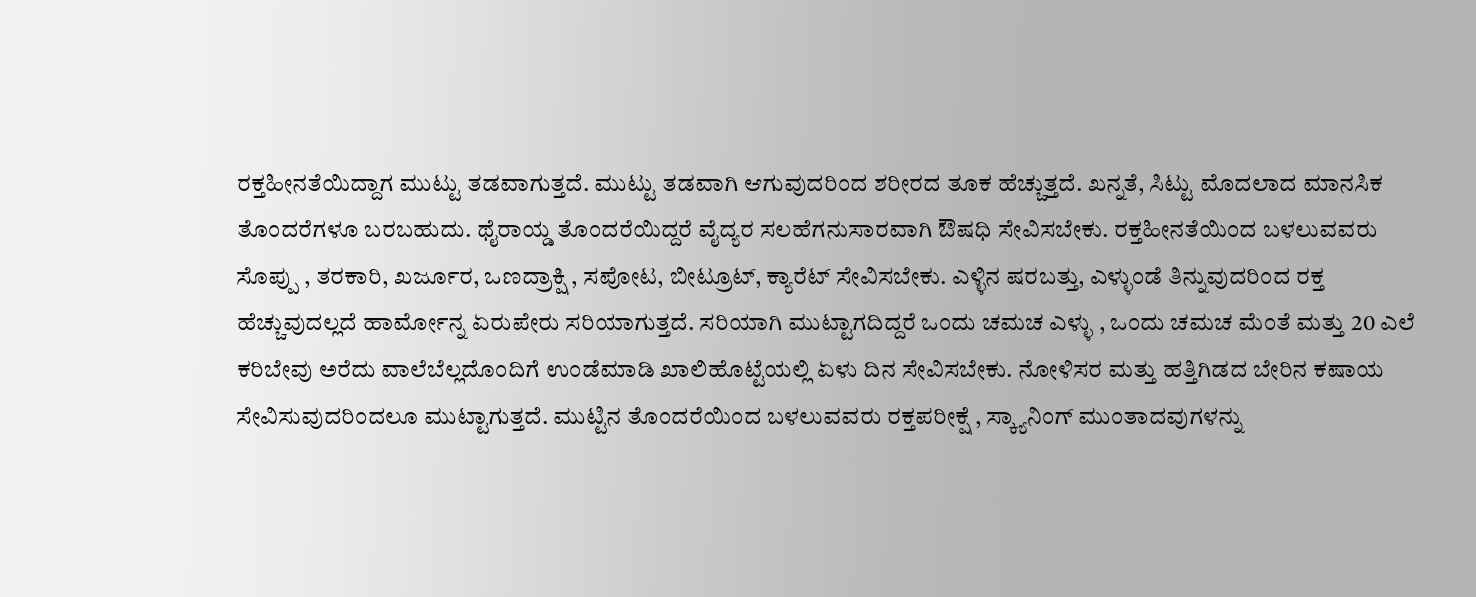ರಕ್ತಹೀನತೆಯಿದ್ದಾಗ ಮುಟ್ಟು ತಡವಾಗುತ್ತದೆ. ಮುಟ್ಟು ತಡವಾಗಿ ಆಗುವುದರಿಂದ ಶರೀರದ ತೂಕ ಹೆಚ್ಚುತ್ತದೆ. ಖನ್ನತೆ, ಸಿಟ್ಟು ಮೊದಲಾದ ಮಾನಸಿಕ ತೊಂದರೆಗಳೂ ಬರಬಹುದು. ಥೈರಾಯ್ಡ ತೊಂದರೆಯಿದ್ದರೆ ವೈದ್ಯರ ಸಲಹೆಗನುಸಾರವಾಗಿ ಔಷಧಿ ಸೇವಿಸಬೇಕು. ರಕ್ತಹೀನತೆಯಿಂದ ಬಳಲುವವರು ಸೊಪ್ಪು , ತರಕಾರಿ, ಖರ್ಜೂರ, ಒಣದ್ರಾಕ್ಷಿ , ಸಪೋಟ, ಬೀಟ್ರೂಟ್, ಕ್ಯಾರೆಟ್ ಸೇವಿಸಬೇಕು. ಎಳ್ಳಿನ ಷರಬತ್ತು, ಎಳ್ಳುಂಡೆ ತಿನ್ನುವುದರಿಂದ ರಕ್ತ ಹೆಚ್ಚುವುದಲ್ಲದೆ ಹಾರ್ಮೋನ್ನ ಏರುಪೇರು ಸರಿಯಾಗುತ್ತದೆ. ಸರಿಯಾಗಿ ಮುಟ್ಟಾಗದಿದ್ದರೆ ಒಂದು ಚಮಚ ಎಳ್ಳು , ಒಂದು ಚಮಚ ಮೆಂತೆ ಮತ್ತು 20 ಎಲೆ ಕರಿಬೇವು ಅರೆದು ವಾಲೆಬೆಲ್ಲದೊಂದಿಗೆ ಉಂಡೆಮಾಡಿ ಖಾಲಿಹೊಟ್ಟೆಯಲ್ಲಿ ಏಳು ದಿನ ಸೇವಿಸಬೇಕು. ನೋಳಿಸರ ಮತ್ತು ಹತ್ತಿಗಿಡದ ಬೇರಿನ ಕಷಾಯ ಸೇವಿಸುವುದರಿಂದಲೂ ಮುಟ್ಟಾಗುತ್ತದೆ. ಮುಟ್ಟಿನ ತೊಂದರೆಯಿಂದ ಬಳಲುವವರು ರಕ್ತಪರೀಕ್ಷೆ , ಸ್ಕ್ಯಾನಿಂಗ್ ಮುಂತಾದವುಗಳನ್ನು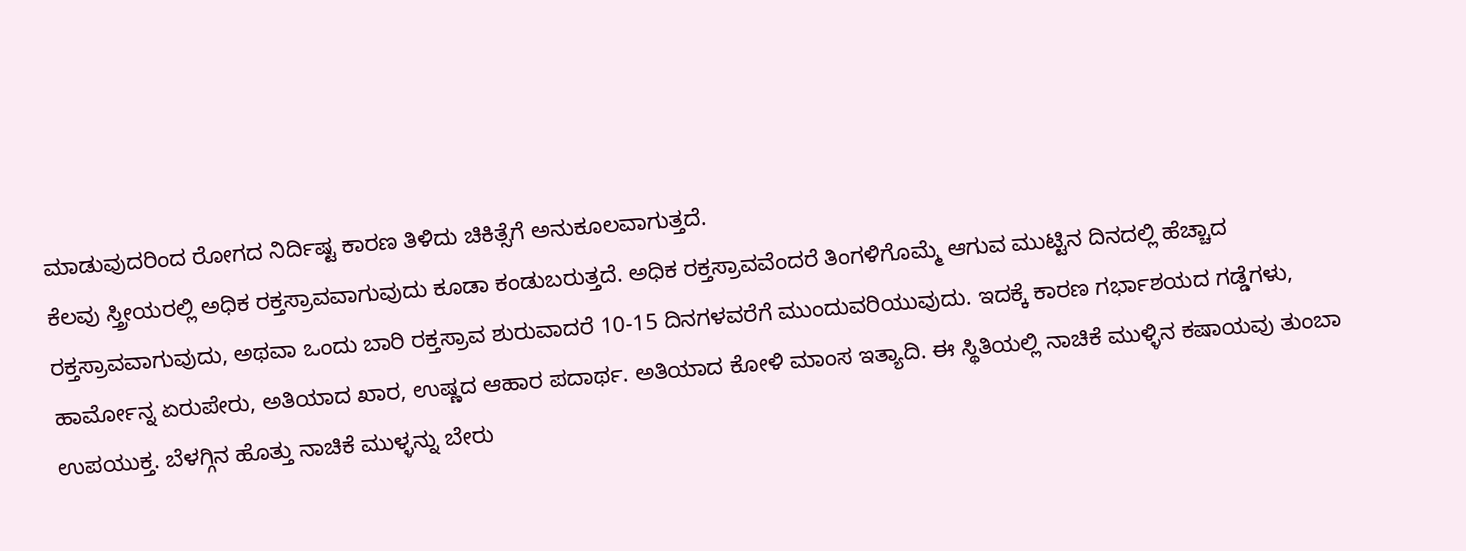ಮಾಡುವುದರಿಂದ ರೋಗದ ನಿರ್ದಿಷ್ಟ ಕಾರಣ ತಿಳಿದು ಚಿಕಿತ್ಸೆಗೆ ಅನುಕೂಲವಾಗುತ್ತದೆ.
ಕೆಲವು ಸ್ತ್ರೀಯರಲ್ಲಿ ಅಧಿಕ ರಕ್ತಸ್ರಾವವಾಗುವುದು ಕೂಡಾ ಕಂಡುಬರುತ್ತದೆ. ಅಧಿಕ ರಕ್ತಸ್ರಾವವೆಂದರೆ ತಿಂಗಳಿಗೊಮ್ಮೆ ಆಗುವ ಮುಟ್ಟಿನ ದಿನದಲ್ಲಿ ಹೆಚ್ಚಾದ ರಕ್ತಸ್ರಾವವಾಗುವುದು, ಅಥವಾ ಒಂದು ಬಾರಿ ರಕ್ತಸ್ರಾವ ಶುರುವಾದರೆ 10-15 ದಿನಗಳವರೆಗೆ ಮುಂದುವರಿಯುವುದು. ಇದಕ್ಕೆ ಕಾರಣ ಗರ್ಭಾಶಯದ ಗಡ್ಡೆಗಳು, ಹಾರ್ಮೋನ್ನ ಏರುಪೇರು, ಅತಿಯಾದ ಖಾರ, ಉಷ್ಣದ ಆಹಾರ ಪದಾರ್ಥ. ಅತಿಯಾದ ಕೋಳಿ ಮಾಂಸ ಇತ್ಯಾದಿ. ಈ ಸ್ಥಿತಿಯಲ್ಲಿ ನಾಚಿಕೆ ಮುಳ್ಳಿನ ಕಷಾಯವು ತುಂಬಾ ಉಪಯುಕ್ತ. ಬೆಳಗ್ಗಿನ ಹೊತ್ತು ನಾಚಿಕೆ ಮುಳ್ಳನ್ನು ಬೇರು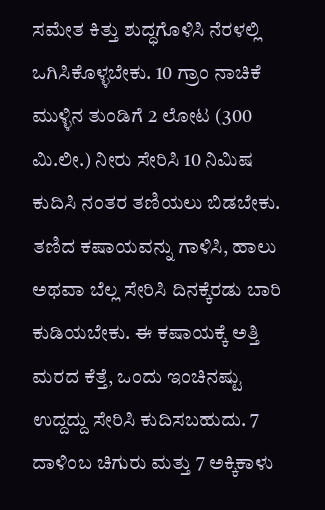ಸಮೇತ ಕಿತ್ತು ಶುದ್ಧಗೊಳಿಸಿ ನೆರಳಲ್ಲಿ ಒಗಿಸಿಕೊಳ್ಳಬೇಕು. 10 ಗ್ರಾಂ ನಾಚಿಕೆ ಮುಳ್ಳಿನ ತುಂಡಿಗೆ 2 ಲೋಟ (300 ಮಿ.ಲೀ.) ನೀರು ಸೇರಿಸಿ 10 ನಿಮಿಷ ಕುದಿಸಿ ನಂತರ ತಣಿಯಲು ಬಿಡಬೇಕು. ತಣಿದ ಕಷಾಯವನ್ನು ಗಾಳಿಸಿ, ಹಾಲು ಅಥವಾ ಬೆಲ್ಲ ಸೇರಿಸಿ ದಿನಕ್ಕೆರಡು ಬಾರಿ ಕುಡಿಯಬೇಕು. ಈ ಕಷಾಯಕ್ಕೆ ಅತ್ತಿ ಮರದ ಕೆತ್ತೆ, ಒಂದು ಇಂಚಿನಷ್ಟು ಉದ್ದದ್ದು ಸೇರಿಸಿ ಕುದಿಸಬಹುದು. 7 ದಾಳಿಂಬ ಚಿಗುರು ಮತ್ತು 7 ಅಕ್ಕಿಕಾಳು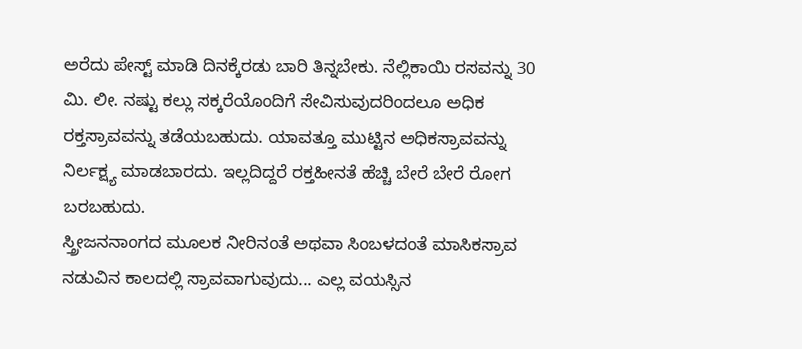ಅರೆದು ಪೇಸ್ಟ್ ಮಾಡಿ ದಿನಕ್ಕೆರಡು ಬಾರಿ ತಿನ್ನಬೇಕು. ನೆಲ್ಲಿಕಾಯಿ ರಸವನ್ನು 30 ಮಿ. ಲೀ. ನಷ್ಟು ಕಲ್ಲು ಸಕ್ಕರೆಯೊಂದಿಗೆ ಸೇವಿಸುವುದರಿಂದಲೂ ಅಧಿಕ ರಕ್ತಸ್ರಾವವನ್ನು ತಡೆಯಬಹುದು. ಯಾವತ್ತೂ ಮುಟ್ಟಿನ ಅಧಿಕಸ್ರಾವವನ್ನು ನಿರ್ಲಕ್ಷ್ಯ ಮಾಡಬಾರದು. ಇಲ್ಲದಿದ್ದರೆ ರಕ್ತಹೀನತೆ ಹೆಚ್ಚಿ ಬೇರೆ ಬೇರೆ ರೋಗ ಬರಬಹುದು.
ಸ್ತ್ರೀಜನನಾಂಗದ ಮೂಲಕ ನೀರಿನಂತೆ ಅಥವಾ ಸಿಂಬಳದಂತೆ ಮಾಸಿಕಸ್ರಾವ ನಡುವಿನ ಕಾಲದಲ್ಲಿ ಸ್ರಾವವಾಗುವುದು... ಎಲ್ಲ ವಯಸ್ಸಿನ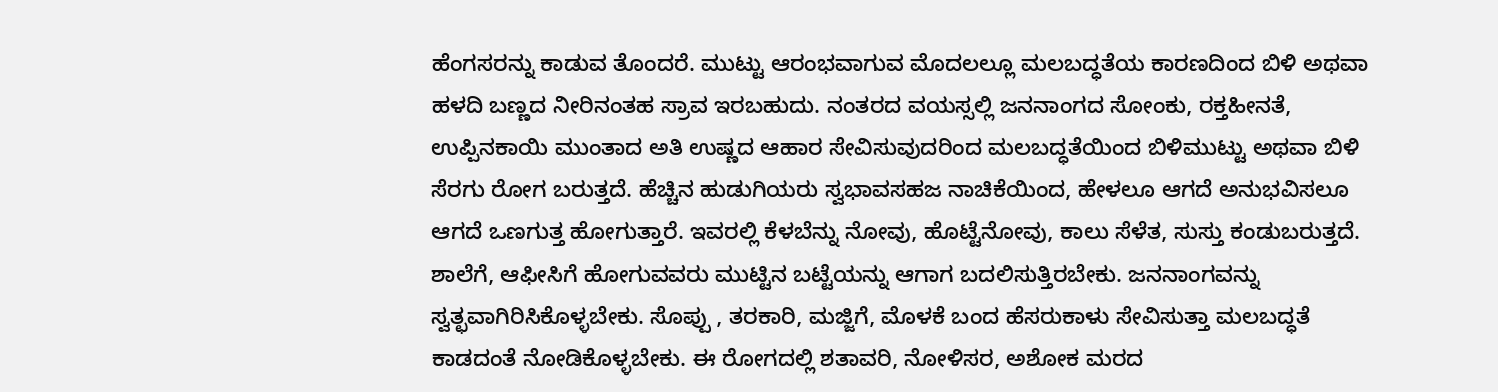ಹೆಂಗಸರನ್ನು ಕಾಡುವ ತೊಂದರೆ. ಮುಟ್ಟು ಆರಂಭವಾಗುವ ಮೊದಲಲ್ಲೂ ಮಲಬದ್ಧತೆಯ ಕಾರಣದಿಂದ ಬಿಳಿ ಅಥವಾ ಹಳದಿ ಬಣ್ಣದ ನೀರಿನಂತಹ ಸ್ರಾವ ಇರಬಹುದು. ನಂತರದ ವಯಸ್ಸಲ್ಲಿ ಜನನಾಂಗದ ಸೋಂಕು, ರಕ್ತಹೀನತೆ, ಉಪ್ಪಿನಕಾಯಿ ಮುಂತಾದ ಅತಿ ಉಷ್ಣದ ಆಹಾರ ಸೇವಿಸುವುದರಿಂದ ಮಲಬದ್ಧತೆಯಿಂದ ಬಿಳಿಮುಟ್ಟು ಅಥವಾ ಬಿಳಿ ಸೆರಗು ರೋಗ ಬರುತ್ತದೆ. ಹೆಚ್ಚಿನ ಹುಡುಗಿಯರು ಸ್ವಭಾವಸಹಜ ನಾಚಿಕೆಯಿಂದ, ಹೇಳಲೂ ಆಗದೆ ಅನುಭವಿಸಲೂ ಆಗದೆ ಒಣಗುತ್ತ ಹೋಗುತ್ತಾರೆ. ಇವರಲ್ಲಿ ಕೆಳಬೆನ್ನು ನೋವು, ಹೊಟ್ಟೆನೋವು, ಕಾಲು ಸೆಳೆತ, ಸುಸ್ತು ಕಂಡುಬರುತ್ತದೆ. ಶಾಲೆಗೆ, ಆಫೀಸಿಗೆ ಹೋಗುವವರು ಮುಟ್ಟಿನ ಬಟ್ಟೆಯನ್ನು ಆಗಾಗ ಬದಲಿಸುತ್ತಿರಬೇಕು. ಜನನಾಂಗವನ್ನು ಸ್ವತ್ಛವಾಗಿರಿಸಿಕೊಳ್ಳಬೇಕು. ಸೊಪ್ಪು , ತರಕಾರಿ, ಮಜ್ಜಿಗೆ, ಮೊಳಕೆ ಬಂದ ಹೆಸರುಕಾಳು ಸೇವಿಸುತ್ತಾ ಮಲಬದ್ಧತೆ ಕಾಡದಂತೆ ನೋಡಿಕೊಳ್ಳಬೇಕು. ಈ ರೋಗದಲ್ಲಿ ಶತಾವರಿ, ನೋಳಿಸರ, ಅಶೋಕ ಮರದ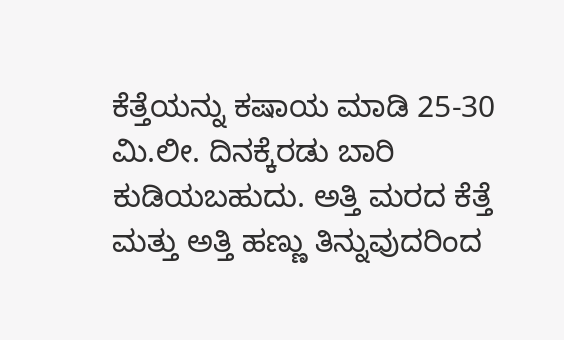ಕೆತ್ತೆಯನ್ನು ಕಷಾಯ ಮಾಡಿ 25-30 ಮಿ.ಲೀ. ದಿನಕ್ಕೆರಡು ಬಾರಿ ಕುಡಿಯಬಹುದು. ಅತ್ತಿ ಮರದ ಕೆತ್ತೆ ಮತ್ತು ಅತ್ತಿ ಹಣ್ಣು ತಿನ್ನುವುದರಿಂದ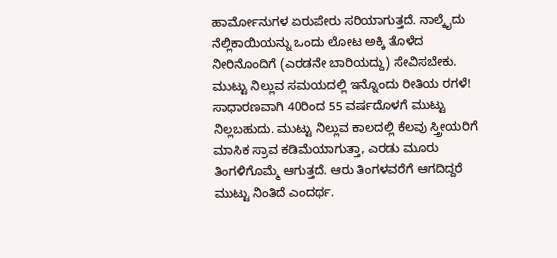ಹಾರ್ಮೋನುಗಳ ಏರುಪೇರು ಸರಿಯಾಗುತ್ತದೆ. ನಾಲ್ಕೈದು ನೆಲ್ಲಿಕಾಯಿಯನ್ನು ಒಂದು ಲೋಟ ಅಕ್ಕಿ ತೊಳೆದ ನೀರಿನೊಂದಿಗೆ (ಎರಡನೇ ಬಾರಿಯದ್ದು) ಸೇವಿಸಬೇಕು.
ಮುಟ್ಟು ನಿಲ್ಲುವ ಸಮಯದಲ್ಲಿ ಇನ್ನೊಂದು ರೀತಿಯ ರಗಳೆ! ಸಾಧಾರಣವಾಗಿ 40ರಿಂದ 55 ವರ್ಷದೊಳಗೆ ಮುಟ್ಟು ನಿಲ್ಲಬಹುದು. ಮುಟ್ಟು ನಿಲ್ಲುವ ಕಾಲದಲ್ಲಿ ಕೆಲವು ಸ್ತ್ರೀಯರಿಗೆ ಮಾಸಿಕ ಸ್ರಾವ ಕಡಿಮೆಯಾಗುತ್ತಾ, ಎರಡು ಮೂರು ತಿಂಗಳಿಗೊಮ್ಮೆ ಆಗುತ್ತದೆ. ಆರು ತಿಂಗಳವರೆಗೆ ಆಗದಿದ್ದರೆ ಮುಟ್ಟು ನಿಂತಿದೆ ಎಂದರ್ಥ.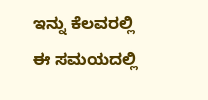ಇನ್ನು ಕೆಲವರಲ್ಲಿ ಈ ಸಮಯದಲ್ಲಿ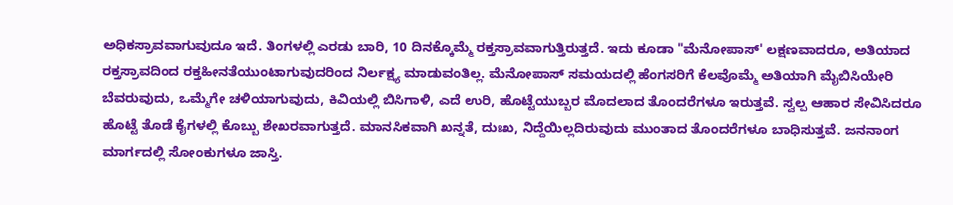ಅಧಿಕಸ್ರಾವವಾಗುವುದೂ ಇದೆ. ತಿಂಗಳಲ್ಲಿ ಎರಡು ಬಾರಿ, 10 ದಿನಕ್ಕೊಮ್ಮೆ ರಕ್ತಸ್ರಾವವಾಗುತ್ತಿರುತ್ತದೆ. ಇದು ಕೂಡಾ "ಮೆನೋಪಾಸ್' ಲಕ್ಷಣವಾದರೂ, ಅತಿಯಾದ ರಕ್ತಸ್ರಾವದಿಂದ ರಕ್ತಹೀನತೆಯುಂಟಾಗುವುದರಿಂದ ನಿರ್ಲಕ್ಷ್ಯ ಮಾಡುವಂತಿಲ್ಲ. ಮೆನೋಪಾಸ್ ಸಮಯದಲ್ಲಿ ಹೆಂಗಸರಿಗೆ ಕೆಲವೊಮ್ಮೆ ಅತಿಯಾಗಿ ಮೈಬಿಸಿಯೇರಿ ಬೆವರುವುದು, ಒಮ್ಮೆಗೇ ಚಳಿಯಾಗುವುದು, ಕಿವಿಯಲ್ಲಿ ಬಿಸಿಗಾಳಿ, ಎದೆ ಉರಿ, ಹೊಟ್ಟೆಯುಬ್ಬರ ಮೊದಲಾದ ತೊಂದರೆಗಳೂ ಇರುತ್ತವೆ. ಸ್ವಲ್ಪ ಆಹಾರ ಸೇವಿಸಿದರೂ ಹೊಟ್ಟೆ ತೊಡೆ ಕೈಗಳಲ್ಲಿ ಕೊಬ್ಬು ಶೇಖರವಾಗುತ್ತದೆ. ಮಾನಸಿಕವಾಗಿ ಖನ್ನತೆ, ದುಃಖ, ನಿದ್ದೆಯಿಲ್ಲದಿರುವುದು ಮುಂತಾದ ತೊಂದರೆಗಳೂ ಬಾಧಿಸುತ್ತವೆ. ಜನನಾಂಗ ಮಾರ್ಗದಲ್ಲಿ ಸೋಂಕುಗಳೂ ಜಾಸ್ತಿ.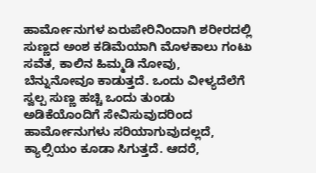ಹಾರ್ಮೋನುಗಳ ಏರುಪೇರಿನಿಂದಾಗಿ ಶರೀರದಲ್ಲಿ ಸುಣ್ಣದ ಅಂಶ ಕಡಿಮೆಯಾಗಿ ಮೊಳಕಾಲು ಗಂಟು ಸವೆತ, ಕಾಲಿನ ಹಿಮ್ಮಡಿ ನೋವು, ಬೆನ್ನುನೋವೂ ಕಾಡುತ್ತದೆ. ಒಂದು ವೀಳ್ಯದೆಲೆಗೆ ಸ್ವಲ್ಪ ಸುಣ್ಣ ಹಚ್ಚಿ ಒಂದು ತುಂಡು ಅಡಿಕೆಯೊಂದಿಗೆ ಸೇವಿಸುವುದರಿಂದ ಹಾರ್ಮೋನುಗಳು ಸರಿಯಾಗುವುದಲ್ಲದೆ, ಕ್ಯಾಲ್ಸಿಯಂ ಕೂಡಾ ಸಿಗುತ್ತದೆ. ಆದರೆ,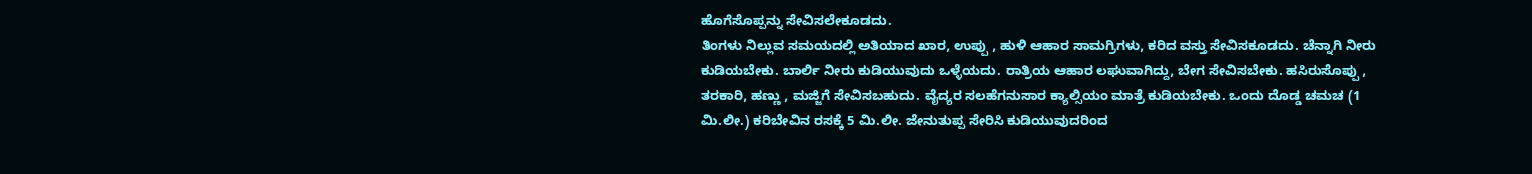ಹೊಗೆಸೊಪ್ಪನ್ನು ಸೇವಿಸಲೇಕೂಡದು.
ತಿಂಗಳು ನಿಲ್ಲುವ ಸಮಯದಲ್ಲಿ ಅತಿಯಾದ ಖಾರ, ಉಪ್ಪು , ಹುಳಿ ಆಹಾರ ಸಾಮಗ್ರಿಗಳು, ಕರಿದ ವಸ್ತು ಸೇವಿಸಕೂಡದು. ಚೆನ್ನಾಗಿ ನೀರು ಕುಡಿಯಬೇಕು. ಬಾರ್ಲಿ ನೀರು ಕುಡಿಯುವುದು ಒಳ್ಳೆಯದು. ರಾತ್ರಿಯ ಆಹಾರ ಲಘುವಾಗಿದ್ದು, ಬೇಗ ಸೇವಿಸಬೇಕು. ಹಸಿರುಸೊಪ್ಪು , ತರಕಾರಿ, ಹಣ್ಣು , ಮಜ್ಜಿಗೆ ಸೇವಿಸಬಹುದು. ವೈದ್ಯರ ಸಲಹೆಗನುಸಾರ ಕ್ಯಾಲ್ಸಿಯಂ ಮಾತ್ರೆ ಕುಡಿಯಬೇಕು. ಒಂದು ದೊಡ್ಡ ಚಮಚ (1 ಮಿ.ಲೀ.) ಕರಿಬೇವಿನ ರಸಕ್ಕೆ 5 ಮಿ.ಲೀ. ಜೇನುತುಪ್ಪ ಸೇರಿಸಿ ಕುಡಿಯುವುದರಿಂದ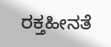ರಕ್ತಹೀನತೆ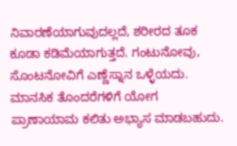ನಿವಾರಣೆಯಾಗುವುದಲ್ಲದೆ, ಶರೀರದ ತೂಕ ಕೂಡಾ ಕಡಿಮೆಯಾಗುತ್ತದೆ. ಗಂಟುನೋವು, ಸೊಂಟನೋವಿಗೆ ಎಣ್ಣೆಸ್ನಾನ ಒಳ್ಳೆಯದು. ಮಾನಸಿಕ ತೊಂದರೆಗಳಿಗೆ ಯೋಗ ಪ್ರಾಣಾಯಾಮ ಕಲಿತು ಅಭ್ಯಾಸ ಮಾಡಬಹುದು.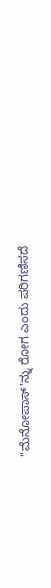"ಮೆನೋಪಾಸ್'ನ್ನು ರೋಗ ಎಂದು ಪರಿಗಣಿಸದೆ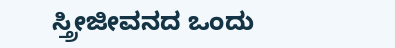ಸ್ತ್ರೀಜೀವನದ ಒಂದು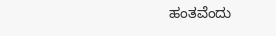ಹಂತವೆಂದು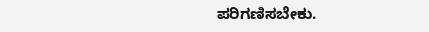ಪರಿಗಣಿಸಬೇಕು.